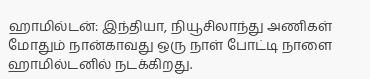ஹாமில்டன்: இந்தியா, நியூசிலாந்து அணிகள் மோதும் நான்காவது ஒரு நாள் போட்டி நாளை ஹாமில்டனில் நடக்கிறது.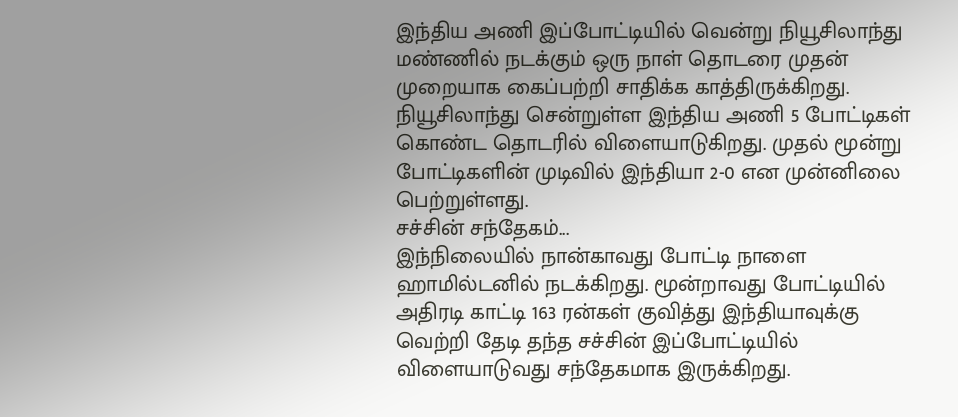இந்திய அணி இப்போட்டியில் வென்று நியூசிலாந்து மண்ணில் நடக்கும் ஒரு நாள் தொடரை முதன் முறையாக கைப்பற்றி சாதிக்க காத்திருக்கிறது.
நியூசிலாந்து சென்றுள்ள இந்திய அணி 5 போட்டிகள் கொண்ட தொடரில் விளையாடுகிறது. முதல் மூன்று போட்டிகளின் முடிவில் இந்தியா 2-0 என முன்னிலை பெற்றுள்ளது.
சச்சின் சந்தேகம்...
இந்நிலையில் நான்காவது போட்டி நாளை ஹாமில்டனில் நடக்கிறது. மூன்றாவது போட்டியில் அதிரடி காட்டி 163 ரன்கள் குவித்து இந்தியாவுக்கு வெற்றி தேடி தந்த சச்சின் இப்போட்டியில் விளையாடுவது சந்தேகமாக இருக்கிறது.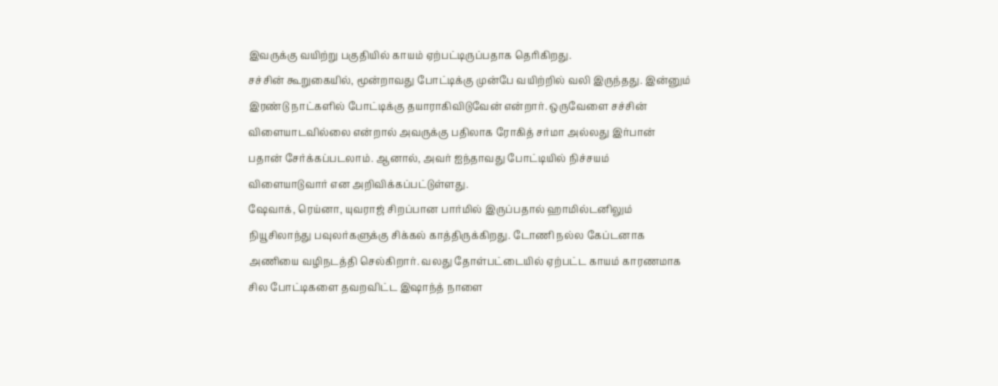இவருக்கு வயிற்று பகுதியில் காயம் ஏற்பட்டிருப்பதாக தெரிகிறது.
சச்சின் கூறுகையில், மூன்றாவது போட்டிக்கு முன்பே வயிற்றில் வலி இருந்தது. இன்னும் இரண்டு நாட்களில் போட்டிக்கு தயாராகிவிடுவேன் என்றார். ஒருவேளை சச்சின் விளையாடவில்லை என்றால் அவருக்கு பதிலாக ரோகித் சர்மா அல்லது இர்பான் பதான் சேர்க்கப்படலாம். ஆனால், அவர் ஐந்தாவது போட்டியில் நிச்சயம் விளையாடுவார் என அறிவிக்கப்பட்டுள்ளது.
ஷேவாக், ரெய்னா, யுவராஜ் சிறப்பான பார்மில் இருப்பதால் ஹாமில்டனிலும் நியூசிலாந்து பவுலர்களுக்கு சிக்கல் காத்திருக்கிறது. டோணி நல்ல கேப்டனாக அணியை வழிநடத்தி செல்கிறார். வலது தோள்பட்டையில் ஏற்பட்ட காயம் காரணமாக சில போட்டிகளை தவறவிட்ட இஷாந்த் நாளை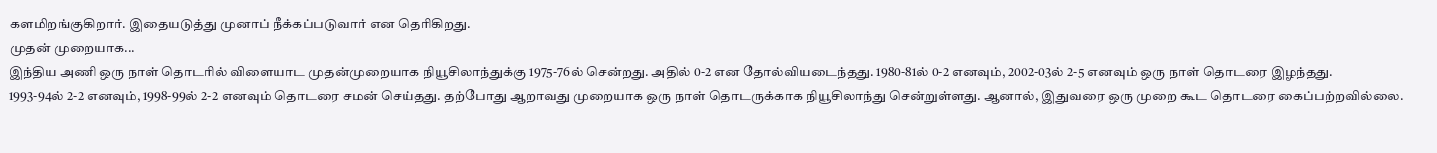களமிறங்குகிறார். இதையடுத்து முனாப் நீக்கப்படுவார் என தெரிகிறது.
முதன் முறையாக...
இந்திய அணி ஒரு நாள் தொடரில் விளையாட முதன்முறையாக நியூசிலாந்துக்கு 1975-76ல் சென்றது. அதில் 0-2 என தோல்வியடைந்தது. 1980-81ல் 0-2 எனவும், 2002-03ல் 2-5 எனவும் ஒரு நாள் தொடரை இழந்தது.
1993-94ல் 2-2 எனவும், 1998-99ல் 2-2 எனவும் தொடரை சமன் செய்தது. தற்போது ஆறாவது முறையாக ஒரு நாள் தொடருக்காக நியூசிலாந்து சென்றுள்ளது. ஆனால், இதுவரை ஒரு முறை கூட தொடரை கைப்பற்றவில்லை.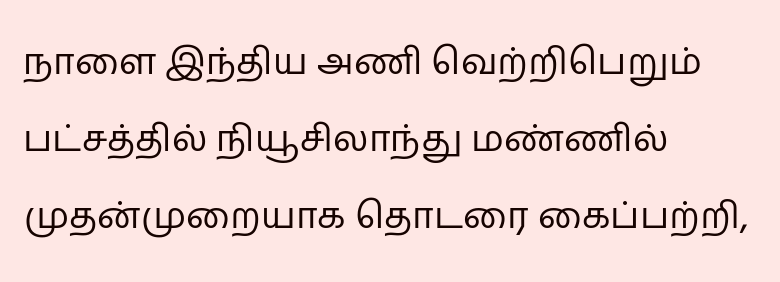நாளை இந்திய அணி வெற்றிபெறும் பட்சத்தில் நியூசிலாந்து மண்ணில் முதன்முறையாக தொடரை கைப்பற்றி,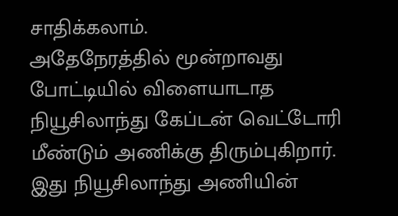சாதிக்கலாம்.
அதேநேரத்தில் மூன்றாவது போட்டியில் விளையாடாத நியூசிலாந்து கேப்டன் வெட்டோரி மீண்டும் அணிக்கு திரும்புகிறார். இது நியூசிலாந்து அணியின்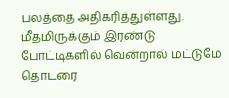பலத்தை அதிகரித்துள்ளது. மீதமிருக்கும் இரண்டு போட்டிகளில் வென்றால் மட்டுமே தொடரை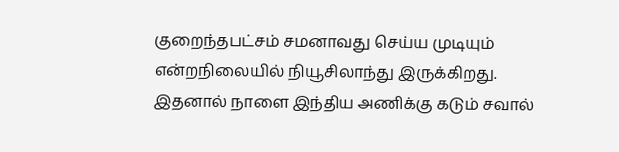குறைந்தபட்சம் சமனாவது செய்ய முடியும் என்றநிலையில் நியூசிலாந்து இருக்கிறது. இதனால் நாளை இந்திய அணிக்கு கடும் சவால்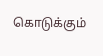கொடுக்கும்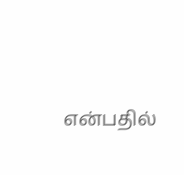என்பதில்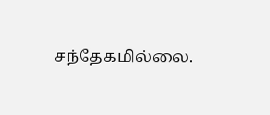சந்தேகமில்லை.